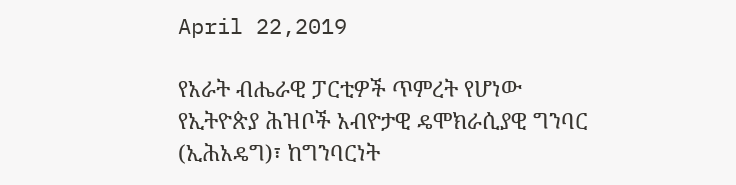April 22,2019

የአራት ብሔራዊ ፓርቲዎች ጥምረት የሆነው የኢትዮጵያ ሕዝቦች አብዮታዊ ዴሞክራሲያዊ ግንባር (ኢሕአዴግ)፣ ከግንባርነት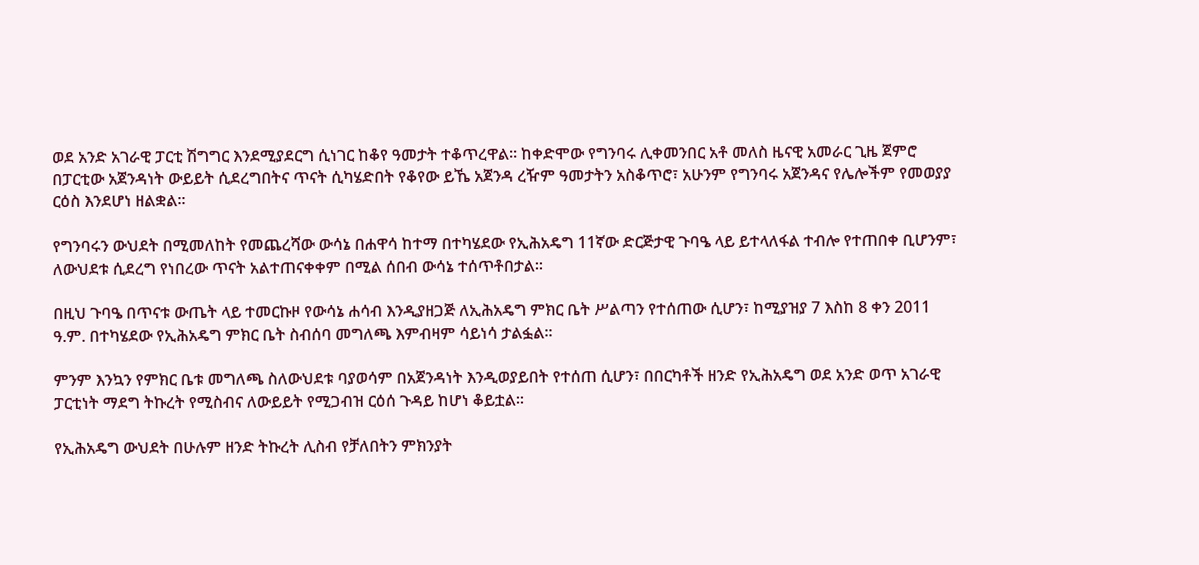ወደ አንድ አገራዊ ፓርቲ ሽግግር እንደሚያደርግ ሲነገር ከቆየ ዓመታት ተቆጥረዋል፡፡ ከቀድሞው የግንባሩ ሊቀመንበር አቶ መለስ ዜናዊ አመራር ጊዜ ጀምሮ በፓርቲው አጀንዳነት ውይይት ሲደረግበትና ጥናት ሲካሄድበት የቆየው ይኼ አጀንዳ ረዥም ዓመታትን አስቆጥሮ፣ አሁንም የግንባሩ አጀንዳና የሌሎችም የመወያያ ርዕስ እንደሆነ ዘልቋል፡፡

የግንባሩን ውህደት በሚመለከት የመጨረሻው ውሳኔ በሐዋሳ ከተማ በተካሄደው የኢሕአዴግ 11ኛው ድርጅታዊ ጉባዔ ላይ ይተላለፋል ተብሎ የተጠበቀ ቢሆንም፣ ለውህደቱ ሲደረግ የነበረው ጥናት አልተጠናቀቀም በሚል ሰበብ ውሳኔ ተሰጥቶበታል፡፡

በዚህ ጉባዔ በጥናቱ ውጤት ላይ ተመርኩዞ የውሳኔ ሐሳብ እንዲያዘጋጅ ለኢሕአዴግ ምክር ቤት ሥልጣን የተሰጠው ሲሆን፣ ከሚያዝያ 7 እስከ 8 ቀን 2011 ዓ.ም. በተካሄደው የኢሕአዴግ ምክር ቤት ስብሰባ መግለጫ እምብዛም ሳይነሳ ታልፏል፡፡

ምንም እንኳን የምክር ቤቱ መግለጫ ስለውህደቱ ባያወሳም በአጀንዳነት እንዲወያይበት የተሰጠ ሲሆን፣ በበርካቶች ዘንድ የኢሕአዴግ ወደ አንድ ወጥ አገራዊ ፓርቲነት ማደግ ትኩረት የሚስብና ለውይይት የሚጋብዝ ርዕሰ ጉዳይ ከሆነ ቆይቷል፡፡

የኢሕአዴግ ውህደት በሁሉም ዘንድ ትኩረት ሊስብ የቻለበትን ምክንያት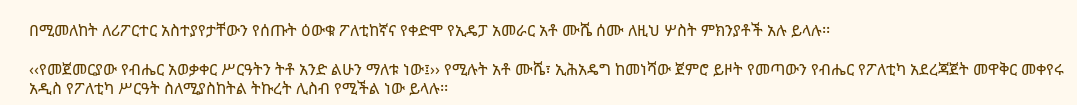በሚመለከት ለሪፖርተር አስተያየታቸውን የሰጡት ዕውቁ ፖለቲከኛና የቀድሞ የኢዴፓ አመራር አቶ ሙሼ ሰሙ ለዚህ ሦስት ምክንያቶች አሉ ይላሉ፡፡

‹‹የመጀመርያው የብሔር አወቃቀር ሥርዓትን ትቶ አንድ ልሁን ማለቱ ነው፤›› የሚሉት አቶ ሙሼ፣ ኢሕአዴግ ከመነሻው ጀምሮ ይዞት የመጣውን የብሔር የፖለቲካ አደረጃጀት መዋቅር መቀየሩ አዲስ የፖለቲካ ሥርዓት ስለሚያስከትል ትኩረት ሊስብ የሚችል ነው ይላሉ፡፡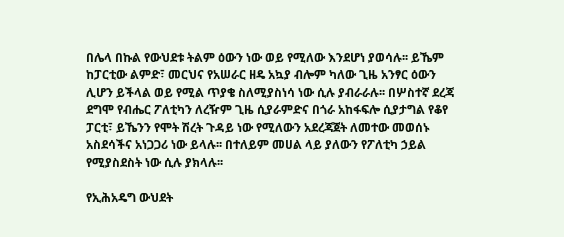በሌላ በኩል የውህደቱ ትልም ዕውን ነው ወይ የሚለው እንደሆነ ያወሳሉ፡፡ ይኼም ከፓርቲው ልምድ፣ መርህና የአሠራር ዘዴ አኳያ ብሎም ካለው ጊዜ አንፃር ዕውን ሊሆን ይችላል ወይ የሚል ጥያቄ ስለሚያስነሳ ነው ሲሉ ያብራራሉ፡፡ በሦስተኛ ደረጃ ደግሞ የብሔር ፖለቲካን ለረዥም ጊዜ ሲያራምድና በጎራ አከፋፍሎ ሲያታግል የቆየ ፓርቲ፣ ይኼንን የሞት ሽረት ጉዳይ ነው የሚለውን አደረጃጀት ለመተው መወሰኑ አስደሳችና አነጋጋሪ ነው ይላሉ፡፡ በተለይም መሀል ላይ ያለውን የፖለቲካ ኃይል የሚያስደስት ነው ሲሉ ያክላሉ፡፡

የኢሕአዴግ ውህደት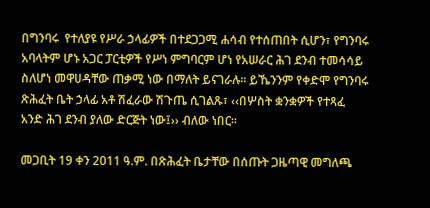በግንባሩ  የተለያዩ የሥራ ኃላፊዎች በተደጋጋሚ ሐሳብ የተሰጠበት ሲሆን፣ የግንባሩ አባላትም ሆኑ አጋር ፓርቲዎች የሥነ ምግባርም ሆነ የአሠራር ሕገ ደንብ ተመሳሳይ ስለሆነ መዋሀዳቸው ጠቃሚ ነው በማለት ይናገራሉ፡፡ ይኼንንም የቀድሞ የግንባሩ ጽሕፈት ቤት ኃላፊ አቶ ሽፈራው ሽጉጤ ሲገልጹ፣ ‹‹በሦስት ቋንቋዎች የተጻፈ አንድ ሕገ ደንብ ያለው ድርጅት ነው፤›› ብለው ነበር፡፡

መጋቢት 19 ቀን 2011 ዓ.ም. በጽሕፈት ቤታቸው በሰጡት ጋዜጣዊ መግለጫ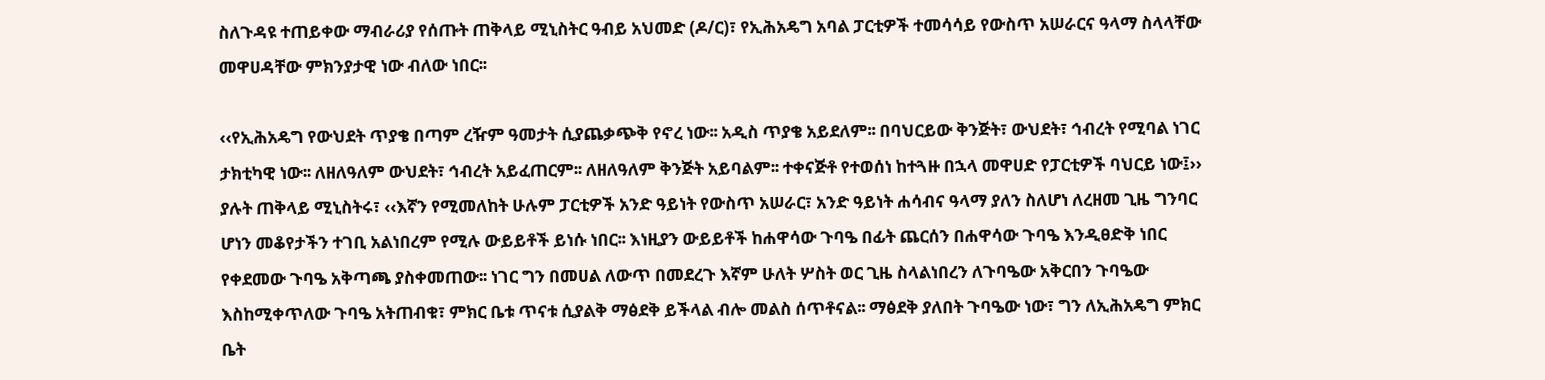ስለጉዳዩ ተጠይቀው ማብራሪያ የሰጡት ጠቅላይ ሚኒስትር ዓብይ አህመድ (ዶ/ር)፣ የኢሕአዴግ አባል ፓርቲዎች ተመሳሳይ የውስጥ አሠራርና ዓላማ ስላላቸው መዋሀዳቸው ምክንያታዊ ነው ብለው ነበር፡፡

‹‹የኢሕአዴግ የውህደት ጥያቄ በጣም ረዥም ዓመታት ሲያጨቃጭቅ የኖረ ነው፡፡ አዲስ ጥያቄ አይደለም፡፡ በባህርይው ቅንጅት፣ ውህደት፣ ኅብረት የሚባል ነገር ታክቲካዊ ነው፡፡ ለዘለዓለም ውህደት፣ ኅብረት አይፈጠርም፡፡ ለዘለዓለም ቅንጅት አይባልም፡፡ ተቀናጅቶ የተወሰነ ከተጓዙ በኋላ መዋሀድ የፓርቲዎች ባህርይ ነው፤›› ያሉት ጠቅላይ ሚኒስትሩ፣ ‹‹እኛን የሚመለከት ሁሉም ፓርቲዎች አንድ ዓይነት የውስጥ አሠራር፣ አንድ ዓይነት ሐሳብና ዓላማ ያለን ስለሆነ ለረዘመ ጊዜ ግንባር ሆነን መቆየታችን ተገቢ አልነበረም የሚሉ ውይይቶች ይነሱ ነበር፡፡ እነዚያን ውይይቶች ከሐዋሳው ጉባዔ በፊት ጨርሰን በሐዋሳው ጉባዔ እንዲፀድቅ ነበር የቀደመው ጉባዔ አቅጣጫ ያስቀመጠው፡፡ ነገር ግን በመሀል ለውጥ በመደረጉ እኛም ሁለት ሦስት ወር ጊዜ ስላልነበረን ለጉባዔው አቅርበን ጉባዔው እስከሚቀጥለው ጉባዔ አትጠብቁ፣ ምክር ቤቱ ጥናቱ ሲያልቅ ማፅደቅ ይችላል ብሎ መልስ ሰጥቶናል፡፡ ማፅደቅ ያለበት ጉባዔው ነው፣ ግን ለኢሕአዴግ ምክር ቤት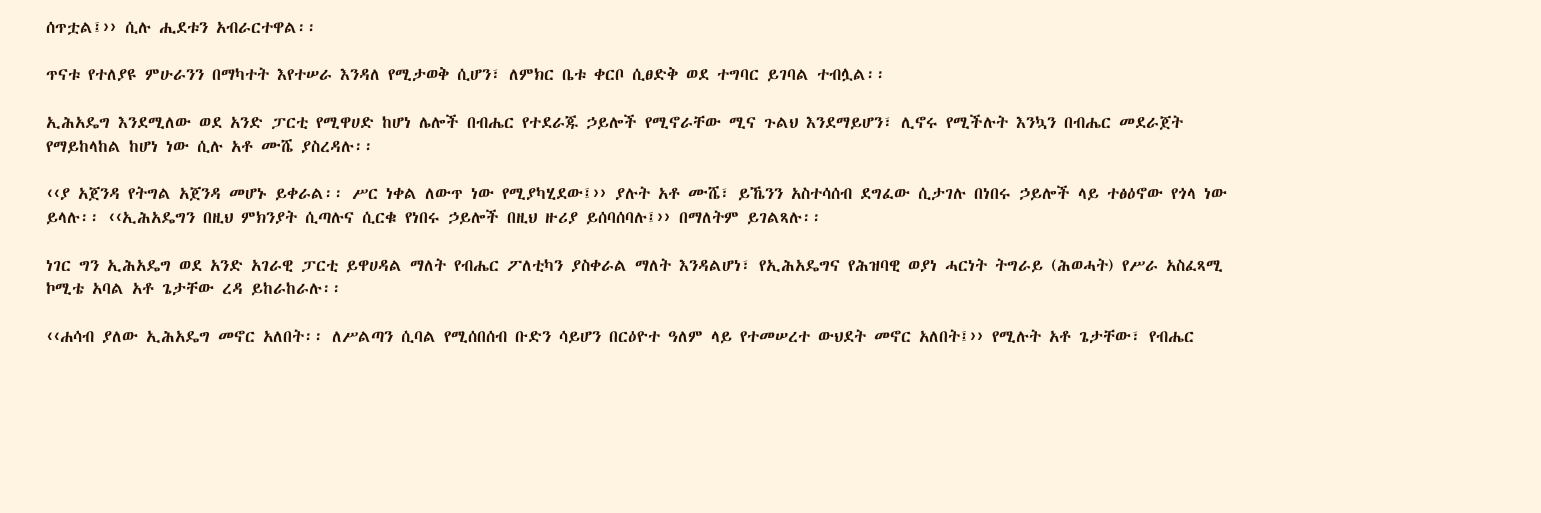ሰጥቷል፤›› ሲሉ ሒደቱን አብራርተዋል፡፡

ጥናቱ የተለያዩ ምሁራንን በማካተት እየተሠራ እንዳለ የሚታወቅ ሲሆን፣ ለምክር ቤቱ ቀርቦ ሲፀድቅ ወደ ተግባር ይገባል ተብሏል፡፡

ኢሕአዴግ እንደሚለው ወደ አንድ ፓርቲ የሚዋሀድ ከሆነ ሌሎች በብሔር የተደራጁ ኃይሎች የሚኖራቸው ሚና ጉልህ እንደማይሆን፣ ሊኖሩ የሚችሉት እንኳን በብሔር መደራጀት የማይከላከል ከሆነ ነው ሲሉ አቶ ሙሼ ያስረዳሉ፡፡

‹‹ያ አጀንዳ የትግል አጀንዳ መሆኑ ይቀራል፡፡ ሥር ነቀል ለውጥ ነው የሚያካሂደው፤›› ያሉት አቶ ሙሼ፣ ይኼንን አስተሳሰብ ደግፈው ሲታገሉ በነበሩ ኃይሎች ላይ ተፅዕኖው የጎላ ነው ይላሉ፡፡ ‹‹ኢሕአዴግን በዚህ ምክንያት ሲጣሉና ሲርቁ የነበሩ ኃይሎች በዚህ ዙሪያ ይሰባሰባሉ፤›› በማለትም ይገልጻሉ፡፡

ነገር ግን ኢሕአዴግ ወደ አንድ አገራዊ ፓርቲ ይዋሀዳል ማለት የብሔር ፖለቲካን ያስቀራል ማለት እንዳልሆነ፣ የኢሕአዴግና የሕዝባዊ ወያነ ሓርነት ትግራይ (ሕወሓት) የሥራ አስፈጻሚ ኮሚቴ አባል አቶ ጌታቸው ረዳ ይከራከራሉ፡፡

‹‹ሐሳብ ያለው ኢሕአዴግ መኖር አለበት፡፡ ለሥልጣን ሲባል የሚሰበሰብ ቡድን ሳይሆን በርዕዮተ ዓለም ላይ የተመሠረተ ውህደት መኖር አለበት፤›› የሚሉት አቶ ጌታቸው፣ የብሔር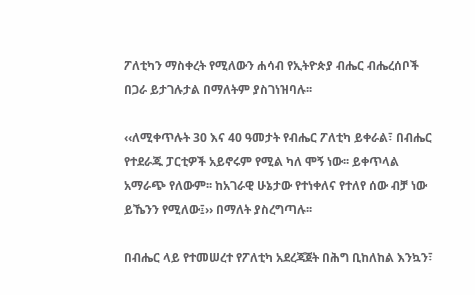ፖለቲካን ማስቀረት የሚለውን ሐሳብ የኢትዮጵያ ብሔር ብሔረሰቦች በጋራ ይታገሉታል በማለትም ያስገነዝባሉ፡፡

‹‹ለሚቀጥሉት 30 እና 40 ዓመታት የብሔር ፖለቲካ ይቀራል፣ በብሔር የተደራጁ ፓርቲዎች አይኖሩም የሚል ካለ ሞኝ ነው፡፡ ይቀጥላል አማራጭ የለውም፡፡ ከአገራዊ ሁኔታው የተነቀለና የተለየ ሰው ብቻ ነው ይኼንን የሚለው፤›› በማለት ያስረግጣሉ፡፡

በብሔር ላይ የተመሠረተ የፖለቲካ አደረጃጀት በሕግ ቢከለከል እንኳን፣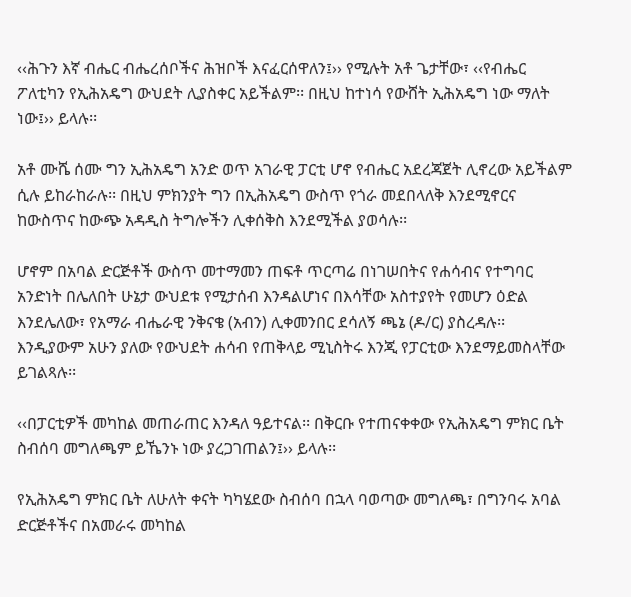‹‹ሕጉን እኛ ብሔር ብሔረሰቦችና ሕዝቦች እናፈርሰዋለን፤›› የሚሉት አቶ ጌታቸው፣ ‹‹የብሔር ፖለቲካን የኢሕአዴግ ውህደት ሊያስቀር አይችልም፡፡ በዚህ ከተነሳ የውሸት ኢሕአዴግ ነው ማለት ነው፤›› ይላሉ፡፡

አቶ ሙሼ ሰሙ ግን ኢሕአዴግ አንድ ወጥ አገራዊ ፓርቲ ሆኖ የብሔር አደረጃጀት ሊኖረው አይችልም ሲሉ ይከራከራሉ፡፡ በዚህ ምክንያት ግን በኢሕአዴግ ውስጥ የጎራ መደበላለቅ እንደሚኖርና ከውስጥና ከውጭ አዳዲስ ትግሎችን ሊቀሰቅስ እንደሚችል ያወሳሉ፡፡

ሆኖም በአባል ድርጅቶች ውስጥ መተማመን ጠፍቶ ጥርጣሬ በነገሠበትና የሐሳብና የተግባር አንድነት በሌለበት ሁኔታ ውህደቱ የሚታሰብ እንዳልሆነና በእሳቸው አስተያየት የመሆን ዕድል እንደሌለው፣ የአማራ ብሔራዊ ንቅናቄ (አብን) ሊቀመንበር ደሳለኝ ጫኔ (ዶ/ር) ያስረዳሉ፡፡ እንዲያውም አሁን ያለው የውህደት ሐሳብ የጠቅላይ ሚኒስትሩ እንጂ የፓርቲው እንደማይመስላቸው ይገልጻሉ፡፡

‹‹በፓርቲዎች መካከል መጠራጠር እንዳለ ዓይተናል፡፡ በቅርቡ የተጠናቀቀው የኢሕአዴግ ምክር ቤት ስብሰባ መግለጫም ይኼንኑ ነው ያረጋገጠልን፤›› ይላሉ፡፡

የኢሕአዴግ ምክር ቤት ለሁለት ቀናት ካካሄደው ስብሰባ በኋላ ባወጣው መግለጫ፣ በግንባሩ አባል ድርጅቶችና በአመራሩ መካከል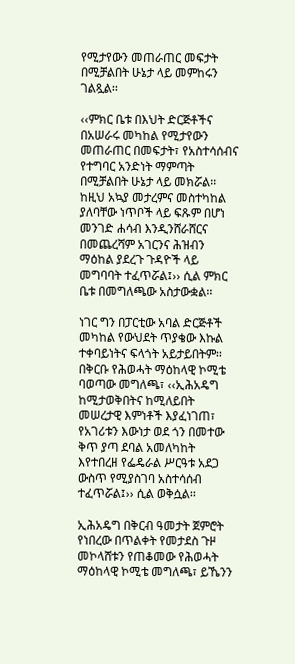የሚታየውን መጠራጠር መፍታት በሚቻልበት ሁኔታ ላይ መምከሩን ገልጿል፡፡

‹‹ምክር ቤቱ በእህት ድርጅቶችና በአሠራሩ መካከል የሚታየውን መጠራጠር በመፍታት፣ የአስተሳሰብና የተግባር አንድነት ማምጣት በሚቻልበት ሁኔታ ላይ መክሯል፡፡ ከዚህ አኳያ መታረምና መስተካከል ያለባቸው ነጥቦች ላይ ፍጹም በሆነ መንገድ ሐሳብ እንዲንሸራሸርና በመጨረሻም አገርንና ሕዝብን ማዕከል ያደረጉ ጉዳዮች ላይ መግባባት ተፈጥሯል፤›› ሲል ምክር ቤቱ በመግለጫው አስታውቋል፡፡

ነገር ግን በፓርቲው አባል ድርጅቶች መካከል የውህደት ጥያቄው እኩል ተቀባይነትና ፍላጎት አይታይበትም፡፡ በቅርቡ የሕወሓት ማዕከላዊ ኮሚቴ ባወጣው መግለጫ፣ ‹‹ኢሕአዴግ ከሚታወቅበትና ከሚለይበት መሠረታዊ እምነቶች እያፈነገጠ፣ የአገሪቱን እውነታ ወደ ጎን በመተው ቅጥ ያጣ ደባል አመለካከት እየተበረዘ የፌዴራል ሥርዓቱ አደጋ ውስጥ የሚያስገባ አስተሳሰብ ተፈጥሯል፤›› ሲል ወቅሷል፡፡

ኢሕአዴግ በቅርብ ዓመታት ጀምሮት የነበረው በጥልቀት የመታደስ ጉዞ መኮላሸቱን የጠቆመው የሕወሓት ማዕከላዊ ኮሚቴ መግለጫ፣ ይኼንን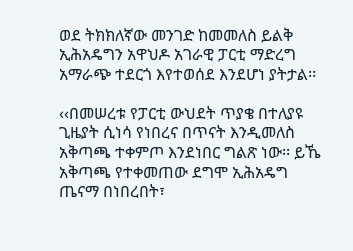ወደ ትክክለኛው መንገድ ከመመለስ ይልቅ ኢሕአዴግን አዋህዶ አገራዊ ፓርቲ ማድረግ አማራጭ ተደርጎ እየተወሰደ እንደሆነ ያትታል፡፡

‹‹በመሠረቱ የፓርቲ ውህደት ጥያቄ በተለያዩ ጊዜያት ሲነሳ የነበረና በጥናት እንዲመለስ አቅጣጫ ተቀምጦ እንደነበር ግልጽ ነው፡፡ ይኼ አቅጣጫ የተቀመጠው ደግሞ ኢሕአዴግ ጤናማ በነበረበት፣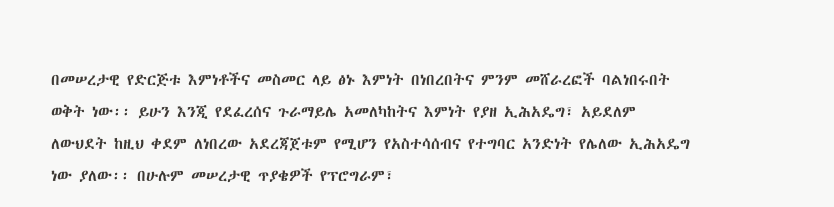በመሠረታዊ የድርጅቱ እምነቶችና መስመር ላይ ፅኑ እምነት በነበረበትና ምንም መሸራረፎች ባልነበሩበት ወቅት ነው፡፡ ይሁን እንጂ የደፈረሰና ጉራማይሌ አመለካከትና እምነት የያዘ ኢሕአዴግ፣ አይደለም ለውህደት ከዚህ ቀደም ለነበረው አደረጃጀቱም የሚሆን የአስተሳሰብና የተግባር አንድነት የሌለው ኢሕአዴግ ነው ያለው፡፡ በሁሉም መሠረታዊ ጥያቄዎች የፕሮግራም፣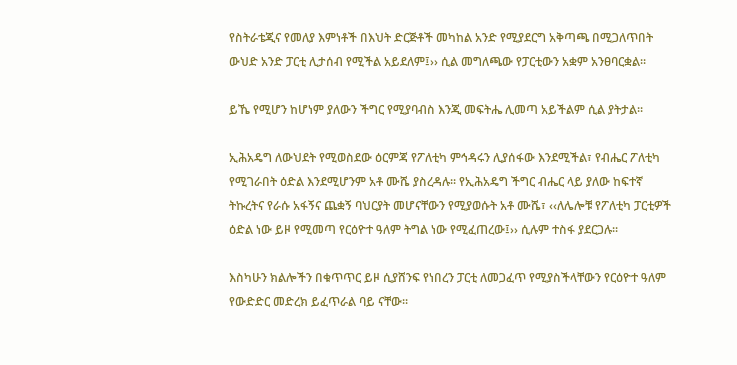የስትራቴጂና የመለያ እምነቶች በእህት ድርጅቶች መካከል አንድ የሚያደርግ አቅጣጫ በሚጋለጥበት ውህድ አንድ ፓርቲ ሊታሰብ የሚችል አይደለም፤›› ሲል መግለጫው የፓርቲውን አቋም አንፀባርቋል፡፡

ይኼ የሚሆን ከሆነም ያለውን ችግር የሚያባብስ እንጂ መፍትሔ ሊመጣ አይችልም ሲል ያትታል፡፡

ኢሕአዴግ ለውህደት የሚወስደው ዕርምጃ የፖለቲካ ምኅዳሩን ሊያሰፋው እንደሚችል፣ የብሔር ፖለቲካ የሚገራበት ዕድል እንደሚሆንም አቶ ሙሼ ያስረዳሉ፡፡ የኢሕአዴግ ችግር ብሔር ላይ ያለው ከፍተኛ ትኩረትና የራሱ አፋኝና ጨቋኝ ባህርያት መሆናቸውን የሚያወሱት አቶ ሙሼ፣ ‹‹ለሌሎቹ የፖለቲካ ፓርቲዎች ዕድል ነው ይዞ የሚመጣ የርዕዮተ ዓለም ትግል ነው የሚፈጠረው፤›› ሲሉም ተስፋ ያደርጋሉ፡፡

እስካሁን ክልሎችን በቁጥጥር ይዞ ሲያሸንፍ የነበረን ፓርቲ ለመጋፈጥ የሚያስችላቸውን የርዕዮተ ዓለም የውድድር መድረክ ይፈጥራል ባይ ናቸው፡፡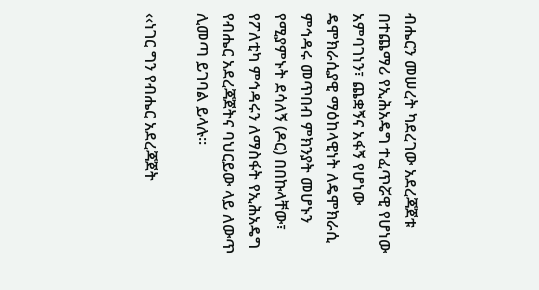ብሔርን መሠረት ካደረገው አደረጃጀቱ በተጨማሪ የኢሕአዴግ ተፈጥሯዊ የሆነው አምባገነን፣ ጨቋኝና አፋኝ የሆነው ዴሞክራሲያዊ ማዕከላዊነት ለዴሞክራሲ ምኅዳሩ መጥበብ ምክንያት መሆኑን የሚያምኑት ደሳለኝ (ዶር) በበኩላቸው፣ የፖለቲካ ምኅዳሩን ለማስፋት የኢሕአዴግ የብሔር አደረጃጀትና ባህርይው ላይ ለውጥ ሊመጣ ይገባል ይላሉ፡፡

‹‹ነገር ግን የብሔር አደረጃጀት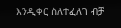እንዲቀር ስለተፈለገ ብቻ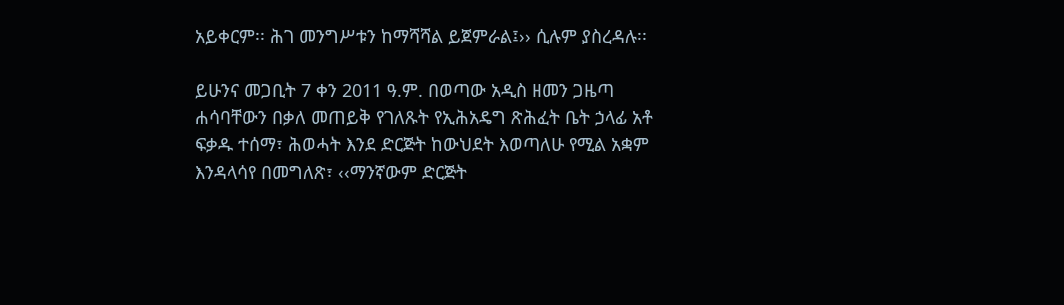አይቀርም፡፡ ሕገ መንግሥቱን ከማሻሻል ይጀምራል፤›› ሲሉም ያስረዳሉ፡፡

ይሁንና መጋቢት 7 ቀን 2011 ዓ.ም. በወጣው አዲስ ዘመን ጋዜጣ ሐሳባቸውን በቃለ መጠይቅ የገለጹት የኢሕአዴግ ጽሕፈት ቤት ኃላፊ አቶ ፍቃዱ ተሰማ፣ ሕወሓት እንደ ድርጅት ከውህደት እወጣለሁ የሚል አቋም እንዳላሳየ በመግለጽ፣ ‹‹ማንኛውም ድርጅት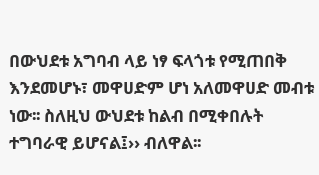በውህደቱ አግባብ ላይ ነፃ ፍላጎቱ የሚጠበቅ እንደመሆኑ፣ መዋሀድም ሆነ አለመዋሀድ መብቱ ነው፡፡ ስለዚህ ውህደቱ ከልብ በሚቀበሉት ተግባራዊ ይሆናል፤›› ብለዋል፡፡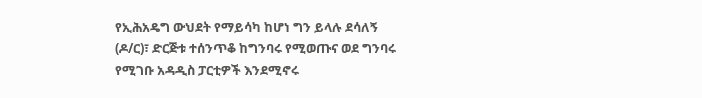የኢሕአዴግ ውህደት የማይሳካ ከሆነ ግን ይላሉ ደሳለኝ (ዶ/ር)፣ ድርጅቱ ተሰንጥቆ ከግንባሩ የሚወጡና ወደ ግንባሩ የሚገቡ አዳዲስ ፓርቲዎች እንደሚኖሩ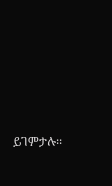ይገምታሉ፡፡